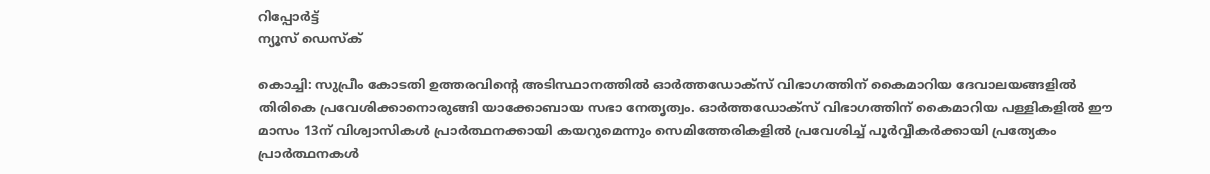റിപ്പോര്‍ട്ട്
ന്യൂസ് ഡെസ്ക്

കൊച്ചി: സുപ്രീം കോടതി ഉത്തരവിന്റെ അടിസ്ഥാനത്തില്‍ ഓര്‍ത്തഡോക്‌സ് വിഭാഗത്തിന് കൈമാറിയ ദേവാലയങ്ങളില്‍ തിരികെ പ്രവേശിക്കാനൊരുങ്ങി യാക്കോബായ സഭാ നേതൃത്വം. ഓര്‍ത്തഡോക്‌സ് വിഭാഗത്തിന് കൈമാറിയ പള്ളികളില്‍ ഈ മാസം 13ന് വിശ്വാസികള്‍ പ്രാര്‍ത്ഥനക്കായി കയറുമെന്നും സെമിത്തേരികളില്‍ പ്രവേശിച്ച് പൂര്‍വ്വീകര്‍ക്കായി പ്രത്യേകം പ്രാര്‍ത്ഥനകള്‍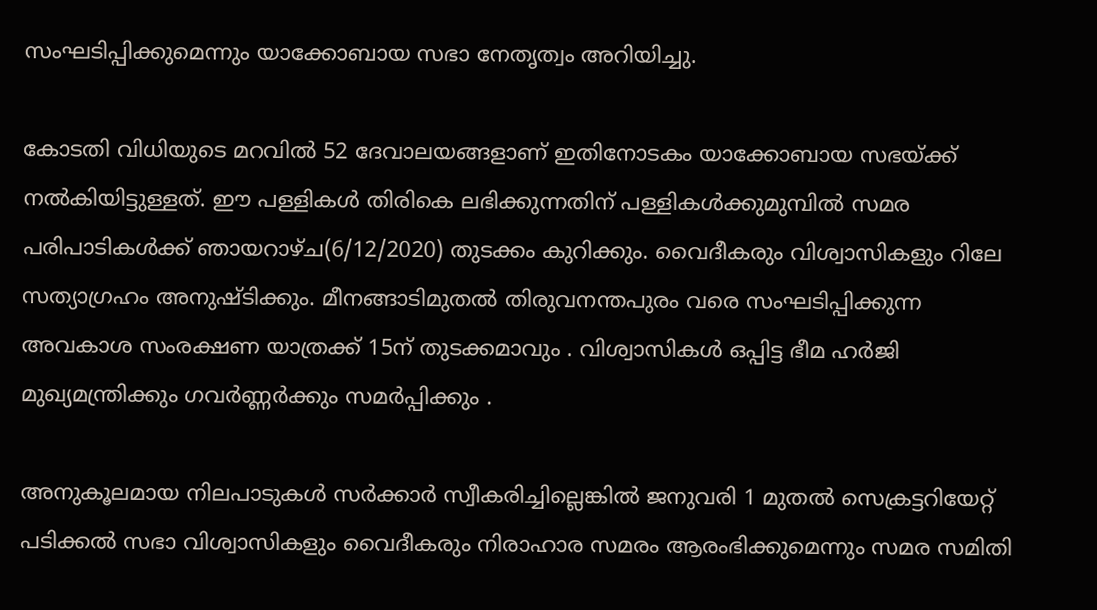സംഘടിപ്പിക്കുമെന്നും യാക്കോബായ സഭാ നേതൃത്വം അറിയിച്ചു.

കോടതി വിധിയുടെ മറവില്‍ 52 ദേവാലയങ്ങളാണ് ഇതിനോടകം യാക്കോബായ സഭയ്ക്ക് നല്‍കിയിട്ടുള്ളത്. ഈ പള്ളികള്‍ തിരികെ ലഭിക്കുന്നതിന് പള്ളികള്‍ക്കുമുമ്പില്‍ സമര പരിപാടികള്‍ക്ക് ഞായറാഴ്ച(6/12/2020) തുടക്കം കുറിക്കും. വൈദീകരും വിശ്വാസികളും റിലേ സത്യാഗ്രഹം അനുഷ്ടിക്കും. മീനങ്ങാടിമുതല്‍ തിരുവനന്തപുരം വരെ സംഘടിപ്പിക്കുന്ന അവകാശ സംരക്ഷണ യാത്രക്ക് 15ന് തുടക്കമാവും . വിശ്വാസികള്‍ ഒപ്പിട്ട ഭീമ ഹര്‍ജി മുഖ്യമന്ത്രിക്കും ഗവര്‍ണ്ണര്‍ക്കും സമര്‍പ്പിക്കും .

അനുകൂലമായ നിലപാടുകള്‍ സര്‍ക്കാര്‍ സ്വീകരിച്ചില്ലെങ്കില്‍ ജനുവരി 1 മുതല്‍ സെക്രട്ടറിയേറ്റ് പടിക്കല്‍ സഭാ വിശ്വാസികളും വൈദീകരും നിരാഹാര സമരം ആരംഭിക്കുമെന്നും സമര സമിതി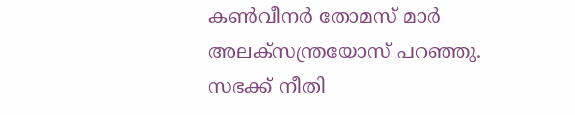കണ്‍വീനര്‍ തോമസ് മാര്‍ അലക്‌സന്ത്രയോസ് പറഞ്ഞു. സഭക്ക് നീതി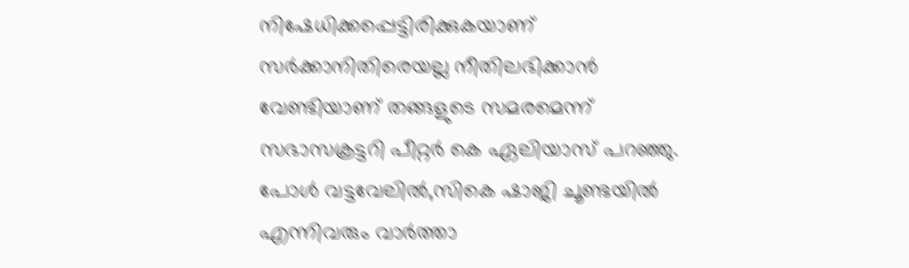നിഷേധിക്കപ്പെട്ടിരിക്കുകയാണ് സര്‍ക്കാനിതിരെയല്ല നീതിലഭിക്കാന്‍ വേണ്ടിയാണ് തങ്ങളുടെ സമരമെന്ന് സഭാസക്രട്ടറി പീറ്റര്‍ കെ ഏലിയാസ് പറഞ്ഞു. പോള്‍ വട്ടവേലില്‍,സികെ ഷാജി ചൂണ്ടയില്‍ എന്നിവരും വാര്‍ത്താ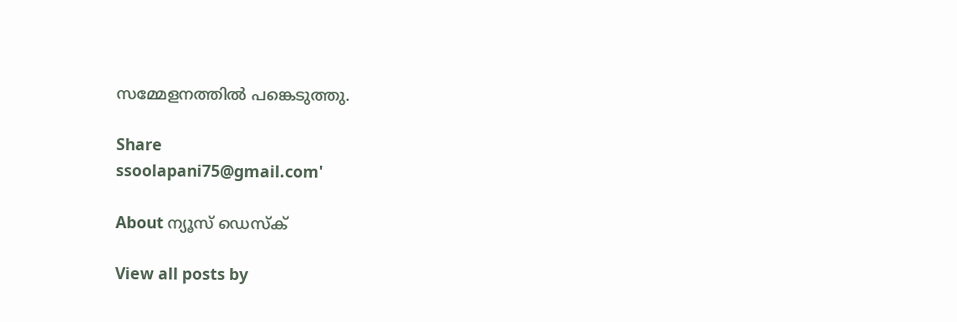സമ്മേളനത്തില്‍ പങ്കെടുത്തു.

Share
ssoolapani75@gmail.com'

About ന്യൂസ് ഡെസ്ക്

View all posts by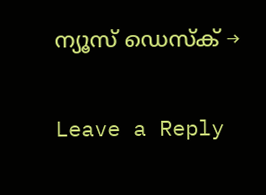ന്യൂസ് ഡെസ്ക് →

Leave a Reply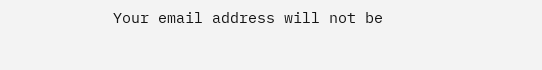Your email address will not be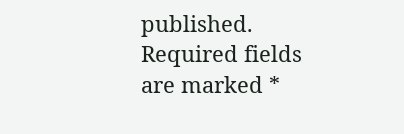published. Required fields are marked *